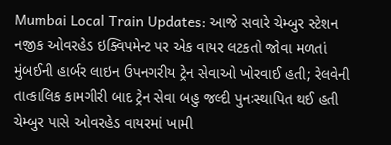Mumbai Local Train Updates: આજે સવારે ચેમ્બુર સ્ટેશન નજીક ઓવરહેડ ઇક્વિપમેન્ટ પર એક વાયર લટકતો જોવા મળતાં મુંબઈની હાર્બર લાઇન ઉપનગરીય ટ્રેન સેવાઓ ખોરવાઈ હતી; રેલવેની તાત્કાલિક કામગીરી બાદ ટ્રેન સેવા બહુ જલ્દી પુનઃસ્થાપિત થઈ હતી
ચેમ્બુર પાસે ઓવરહેડ વાયરમાં ખામી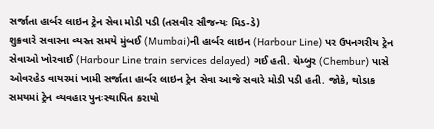સર્જાતા હાર્બર લાઇન ટ્રેન સેવા મોડી પડી (તસવીર સૌજન્યઃ મિડ-ડે)
શુક્રવારે સવારના વ્યસ્ત સમયે મુંબઈ (Mumbai)ની હાર્બર લાઇન (Harbour Line) પર ઉપનગરીય ટ્રેન સેવાઓ ખોરવાઈ (Harbour Line train services delayed) ગઈ હતી. ચેમ્બુર (Chembur) પાસે ઓવરહેડ વાયરમાં ખામી સર્જાતા હાર્બર લાઇન ટ્રેન સેવા આજે સવારે મોડી પડી હતી. જોકે, થોડાક સમયમાં ટ્રેન વ્યવહાર પુનઃસ્થાપિત કરાયો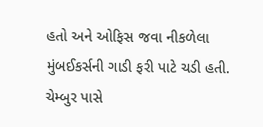હતો અને ઓફિસ જવા નીકળેલા મુંબઈકર્સની ગાડી ફરી પાટે ચડી હતી.
ચેમ્બુર પાસે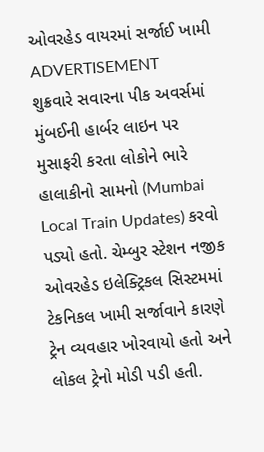ઓવરહેડ વાયરમાં સર્જાઈ ખામી
ADVERTISEMENT
શુક્રવારે સવારના પીક અવર્સમાં મુંબઈની હાર્બર લાઇન પર મુસાફરી કરતા લોકોને ભારે હાલાકીનો સામનો (Mumbai Local Train Updates) કરવો પડ્યો હતો. ચેમ્બુર સ્ટેશન નજીક ઓવરહેડ ઇલેક્ટ્રિકલ સિસ્ટમમાં ટેકનિકલ ખામી સર્જાવાને કારણે ટ્રેન વ્યવહાર ખોરવાયો હતો અને લોકલ ટ્રેનો મોડી પડી હતી.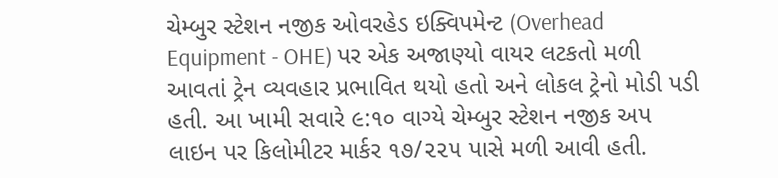ચેમ્બુર સ્ટેશન નજીક ઓવરહેડ ઇક્વિપમેન્ટ (Overhead Equipment - OHE) પર એક અજાણ્યો વાયર લટકતો મળી આવતાં ટ્રેન વ્યવહાર પ્રભાવિત થયો હતો અને લોકલ ટ્રેનો મોડી પડી હતી. આ ખામી સવારે ૯:૧૦ વાગ્યે ચેમ્બુર સ્ટેશન નજીક અપ લાઇન પર કિલોમીટર માર્કર ૧૭/૨૨૫ પાસે મળી આવી હતી.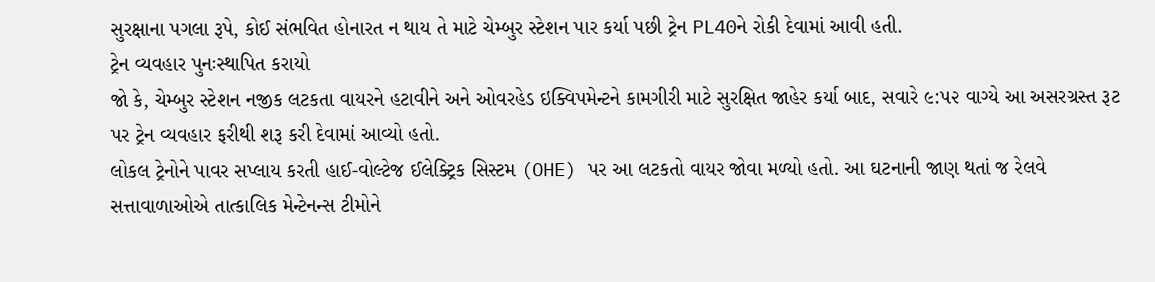સુરક્ષાના પગલા રૂપે, કોઈ સંભવિત હોનારત ન થાય તે માટે ચેમ્બુર સ્ટેશન પાર કર્યા પછી ટ્રેન PL40ને રોકી દેવામાં આવી હતી.
ટ્રેન વ્યવહાર પુનઃસ્થાપિત કરાયો
જો કે, ચેમ્બુર સ્ટેશન નજીક લટકતા વાયરને હટાવીને અને ઓવરહેડ ઇક્વિપમેન્ટને કામગીરી માટે સુરક્ષિત જાહેર કર્યા બાદ, સવારે ૯:૫૨ વાગ્યે આ અસરગ્રસ્ત રૂટ પર ટ્રેન વ્યવહાર ફરીથી શરૂ કરી દેવામાં આવ્યો હતો.
લોકલ ટ્રેનોને પાવર સપ્લાય કરતી હાઈ-વોલ્ટેજ ઈલેક્ટ્રિક સિસ્ટમ (OHE) પર આ લટકતો વાયર જોવા મળ્યો હતો. આ ઘટનાની જાણ થતાં જ રેલવે સત્તાવાળાઓએ તાત્કાલિક મેન્ટેનન્સ ટીમોને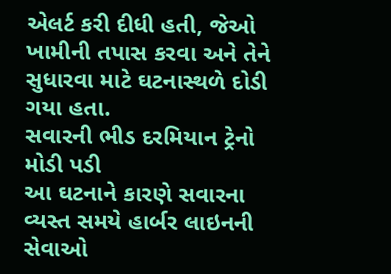એલર્ટ કરી દીધી હતી, જેઓ ખામીની તપાસ કરવા અને તેને સુધારવા માટે ઘટનાસ્થળે દોડી ગયા હતા.
સવારની ભીડ દરમિયાન ટ્રેનો મોડી પડી
આ ઘટનાને કારણે સવારના વ્યસ્ત સમયે હાર્બર લાઇનની સેવાઓ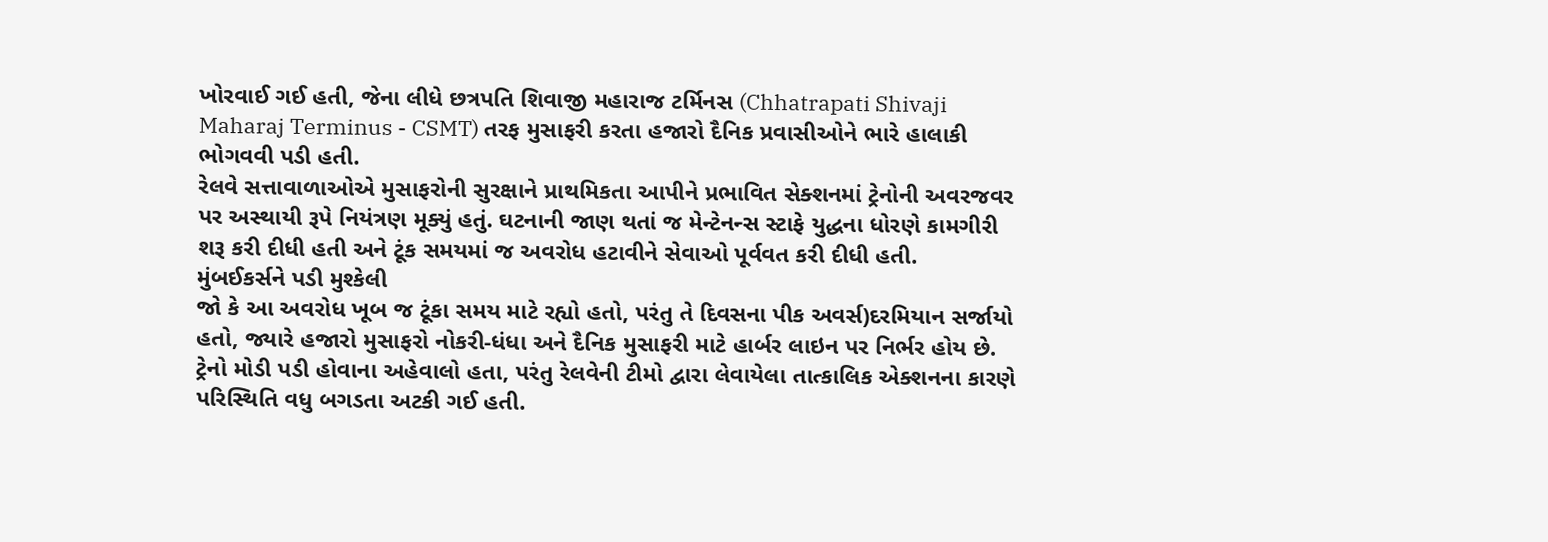ખોરવાઈ ગઈ હતી, જેના લીધે છત્રપતિ શિવાજી મહારાજ ટર્મિનસ (Chhatrapati Shivaji Maharaj Terminus - CSMT) તરફ મુસાફરી કરતા હજારો દૈનિક પ્રવાસીઓને ભારે હાલાકી ભોગવવી પડી હતી.
રેલવે સત્તાવાળાઓએ મુસાફરોની સુરક્ષાને પ્રાથમિકતા આપીને પ્રભાવિત સેક્શનમાં ટ્રેનોની અવરજવર પર અસ્થાયી રૂપે નિયંત્રણ મૂક્યું હતું. ઘટનાની જાણ થતાં જ મેન્ટેનન્સ સ્ટાફે યુદ્ધના ધોરણે કામગીરી શરૂ કરી દીધી હતી અને ટૂંક સમયમાં જ અવરોધ હટાવીને સેવાઓ પૂર્વવત કરી દીધી હતી.
મુંબઈકર્સને પડી મુશ્કેલી
જો કે આ અવરોધ ખૂબ જ ટૂંકા સમય માટે રહ્યો હતો, પરંતુ તે દિવસના પીક અવર્સ)દરમિયાન સર્જાયો હતો, જ્યારે હજારો મુસાફરો નોકરી-ધંધા અને દૈનિક મુસાફરી માટે હાર્બર લાઇન પર નિર્ભર હોય છે.
ટ્રેનો મોડી પડી હોવાના અહેવાલો હતા, પરંતુ રેલવેની ટીમો દ્વારા લેવાયેલા તાત્કાલિક એક્શનના કારણે પરિસ્થિતિ વધુ બગડતા અટકી ગઈ હતી.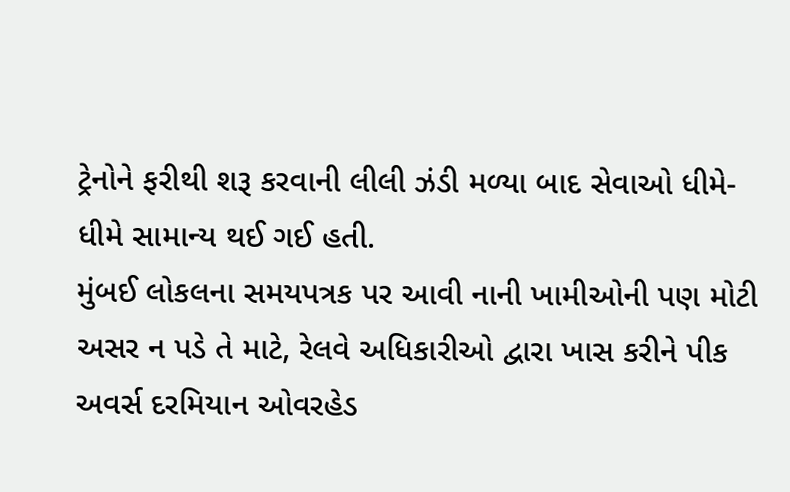ટ્રેનોને ફરીથી શરૂ કરવાની લીલી ઝંડી મળ્યા બાદ સેવાઓ ધીમે-ધીમે સામાન્ય થઈ ગઈ હતી.
મુંબઈ લોકલના સમયપત્રક પર આવી નાની ખામીઓની પણ મોટી અસર ન પડે તે માટે, રેલવે અધિકારીઓ દ્વારા ખાસ કરીને પીક અવર્સ દરમિયાન ઓવરહેડ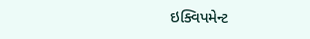ઇક્વિપમેન્ટ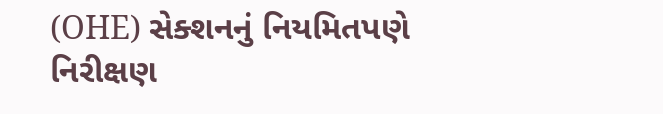(OHE) સેક્શનનું નિયમિતપણે નિરીક્ષણ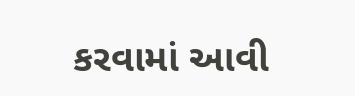કરવામાં આવી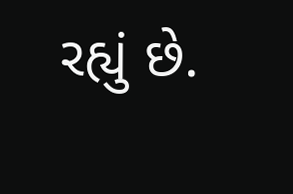રહ્યું છે.